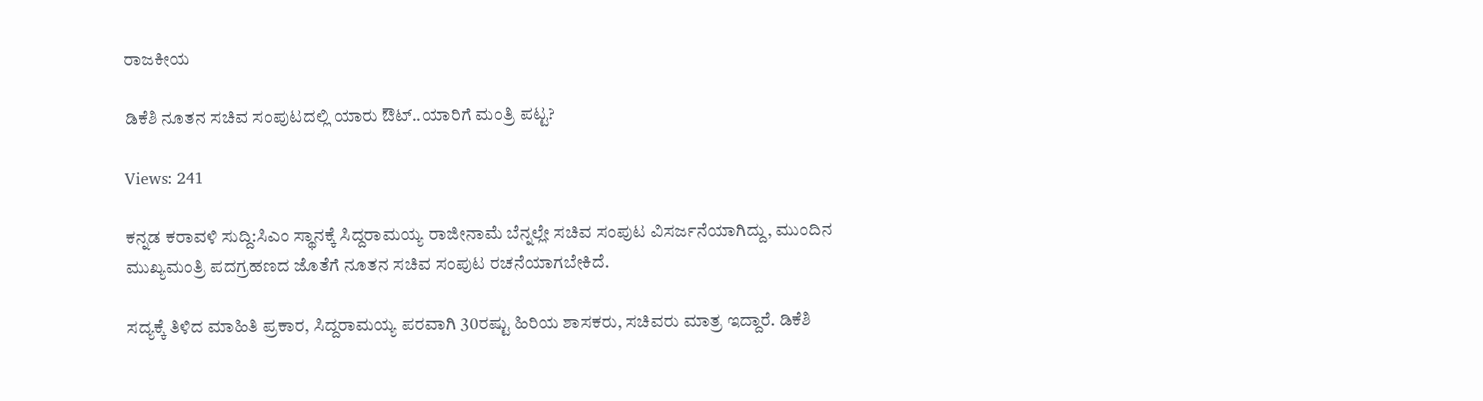ರಾಜಕೀಯ

ಡಿಕೆಶಿ ನೂತನ ಸಚಿವ ಸಂಪುಟದಲ್ಲಿ ಯಾರು ಔಟ್..ಯಾರಿಗೆ ಮಂತ್ರಿ ಪಟ್ಟ?

Views: 241

ಕನ್ನಡ ಕರಾವಳಿ ಸುದ್ದಿ:ಸಿಎಂ ಸ್ಥಾನಕ್ಕೆ ಸಿದ್ದರಾಮಯ್ಯ ರಾಜೀನಾಮೆ ಬೆನ್ನಲ್ಲೇ ಸಚಿವ ಸಂಪುಟ ವಿಸರ್ಜನೆಯಾಗಿದ್ದು, ಮುಂದಿನ ಮುಖ್ಯಮಂತ್ರಿ ಪದಗ್ರಹಣದ ಜೊತೆಗೆ ನೂತನ ಸಚಿವ ಸಂಪುಟ ರಚನೆಯಾಗಬೇಕಿದೆ.

ಸದ್ಯಕ್ಕೆ ತಿಳಿದ ಮಾಹಿತಿ ಪ್ರಕಾರ, ಸಿದ್ದರಾಮಯ್ಯ ಪರವಾಗಿ 30ರಷ್ಟು ಹಿರಿಯ ಶಾಸಕರು, ಸಚಿವರು ಮಾತ್ರ ಇದ್ದಾರೆ. ಡಿಕೆಶಿ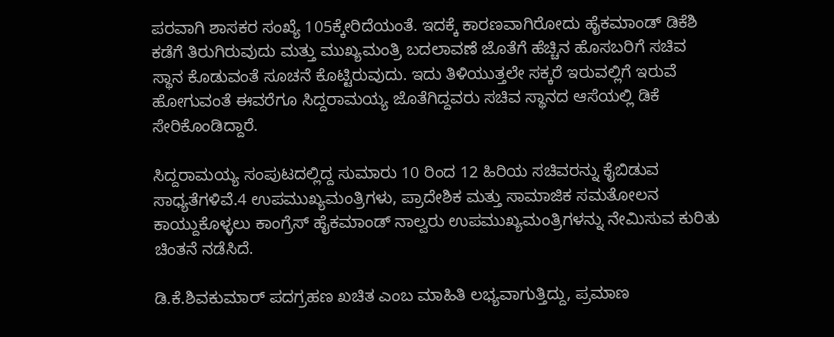ಪರವಾಗಿ ಶಾಸಕರ ಸಂಖ್ಯೆ 105ಕ್ಕೇರಿದೆಯಂತೆ. ಇದಕ್ಕೆ ಕಾರಣವಾಗಿರೋದು ಹೈಕಮಾಂಡ್ ಡಿಕೆಶಿ ಕಡೆಗೆ ತಿರುಗಿರುವುದು ಮತ್ತು ಮುಖ್ಯಮಂತ್ರಿ ಬದಲಾವಣೆ ಜೊತೆಗೆ ಹೆಚ್ಚಿನ ಹೊಸಬರಿಗೆ ಸಚಿವ ಸ್ಥಾನ ಕೊಡುವಂತೆ ಸೂಚನೆ ಕೊಟ್ಟಿರುವುದು. ಇದು ತಿಳಿಯುತ್ತಲೇ ಸಕ್ಕರೆ ಇರುವಲ್ಲಿಗೆ ಇರುವೆ ಹೋಗುವಂತೆ ಈವರೆಗೂ ಸಿದ್ದರಾಮಯ್ಯ ಜೊತೆಗಿದ್ದವರು ಸಚಿವ ಸ್ಥಾನದ ಆಸೆಯಲ್ಲಿ ಡಿಕೆ ಸೇರಿಕೊಂಡಿದ್ದಾರೆ.

ಸಿದ್ದರಾಮಯ್ಯ ಸಂಪುಟದಲ್ಲಿದ್ದ ಸುಮಾರು 10 ರಿಂದ 12 ಹಿರಿಯ ಸಚಿವರನ್ನು ಕೈಬಿಡುವ ಸಾಧ್ಯತೆಗಳಿವೆ.4 ಉಪಮುಖ್ಯಮಂತ್ರಿಗಳು, ಪ್ರಾದೇಶಿಕ ಮತ್ತು ಸಾಮಾಜಿಕ ಸಮತೋಲನ ಕಾಯ್ದುಕೊಳ್ಳಲು ಕಾಂಗ್ರೆಸ್ ಹೈಕಮಾಂಡ್ ನಾಲ್ವರು ಉಪಮುಖ್ಯಮಂತ್ರಿಗಳನ್ನು ನೇಮಿಸುವ ಕುರಿತು ಚಿಂತನೆ ನಡೆಸಿದೆ.

ಡಿ.ಕೆ.ಶಿವಕುಮಾರ್‌ ಪದಗ್ರಹಣ ಖಚಿತ ಎಂಬ ಮಾಹಿತಿ ಲಭ್ಯವಾಗುತ್ತಿದ್ದು, ಪ್ರಮಾಣ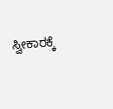ಸ್ವೀಕಾರಕ್ಕೆ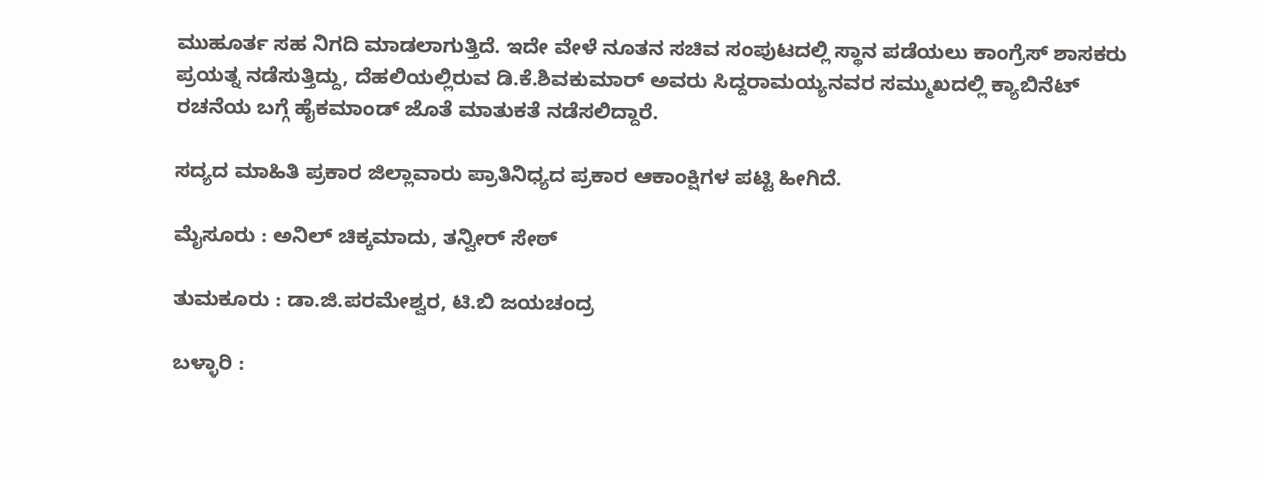ಮುಹೂರ್ತ ಸಹ ನಿಗದಿ ಮಾಡಲಾಗುತ್ತಿದೆ. ಇದೇ ವೇಳೆ ನೂತನ ಸಚಿವ ಸಂಪುಟದಲ್ಲಿ ಸ್ಥಾನ ಪಡೆಯಲು ಕಾಂಗ್ರೆಸ್‌ ಶಾಸಕರು ಪ್ರಯತ್ನ ನಡೆಸುತ್ತಿದ್ದು, ದೆಹಲಿಯಲ್ಲಿರುವ ಡಿ.ಕೆ.ಶಿವಕುಮಾರ್‌ ಅವರು ಸಿದ್ದರಾಮಯ್ಯನವರ ಸಮ್ಮುಖದಲ್ಲಿ ಕ್ಯಾಬಿನೆಟ್‌ ರಚನೆಯ ಬಗ್ಗೆ ಹೈಕಮಾಂಡ್‌ ಜೊತೆ ಮಾತುಕತೆ ನಡೆಸಲಿದ್ದಾರೆ.

ಸದ್ಯದ ಮಾಹಿತಿ ಪ್ರಕಾರ ಜಿಲ್ಲಾವಾರು ಪ್ರಾತಿನಿಧ್ಯದ ಪ್ರಕಾರ ಆಕಾಂಕ್ಷಿಗಳ ಪಟ್ಟಿ ಹೀಗಿದೆ.

ಮೈಸೂರು : ಅನಿಲ್ ಚಿಕ್ಕಮಾದು, ತನ್ವೀರ್ ಸೇಠ್

ತುಮಕೂರು : ಡಾ.ಜಿ.ಪರಮೇಶ್ವರ, ಟಿ.ಬಿ ಜಯಚಂದ್ರ

ಬಳ್ಳಾರಿ :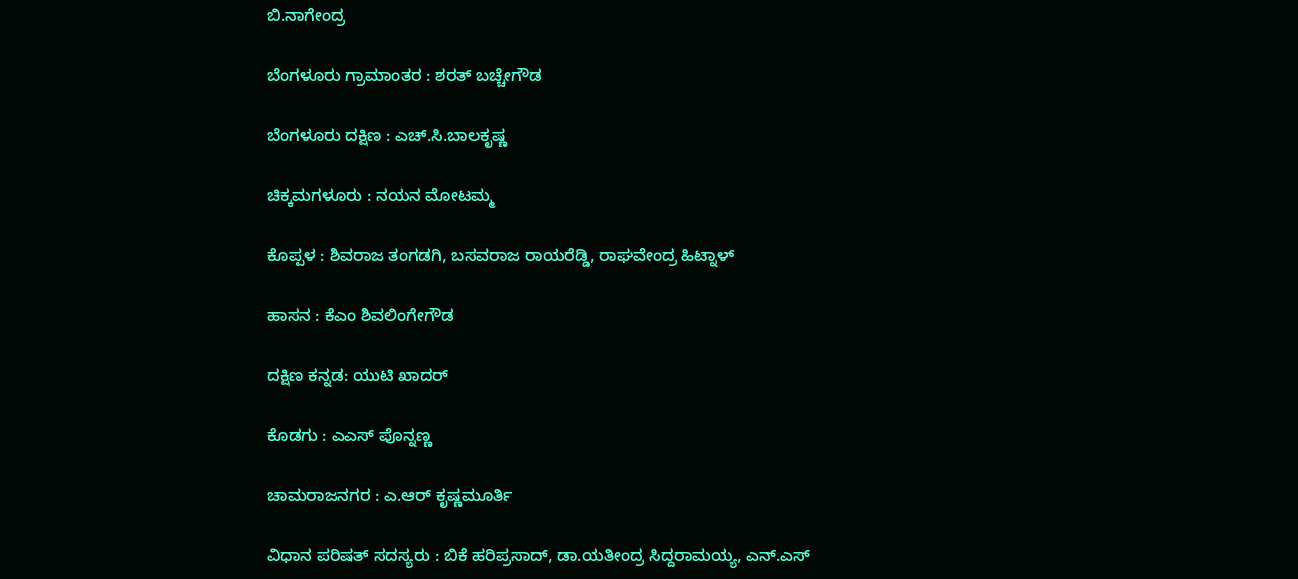ಬಿ.ನಾಗೇಂದ್ರ

ಬೆಂಗಳೂರು ಗ್ರಾಮಾಂತರ : ಶರತ್ ಬಚ್ಚೇಗೌಡ

ಬೆಂಗಳೂರು ದಕ್ಷಿಣ : ಎಚ್.ಸಿ.ಬಾಲಕೃಷ್ಣ

ಚಿಕ್ಕಮಗಳೂರು : ನಯನ ಮೋಟಮ್ಮ

ಕೊಪ್ಪಳ : ಶಿವರಾಜ ತಂಗಡಗಿ, ಬಸವರಾಜ ರಾಯರೆಡ್ಡಿ, ರಾಘವೇಂದ್ರ ಹಿಟ್ನಾಳ್

ಹಾಸನ : ಕೆಎಂ ಶಿವಲಿಂಗೇಗೌಡ

ದಕ್ಷಿಣ ಕನ್ನಡ: ಯುಟಿ ಖಾದರ್

ಕೊಡಗು : ಎಎಸ್ ಪೊನ್ನಣ್ಣ

ಚಾಮರಾಜನಗರ : ಎ.ಆರ್ ಕೃಷ್ಣಮೂರ್ತಿ

ವಿಧಾನ ಪರಿಷತ್ ಸದಸ್ಯರು : ಬಿಕೆ ಹರಿಪ್ರಸಾದ್, ಡಾ.ಯತೀಂದ್ರ ಸಿದ್ದರಾಮಯ್ಯ, ಎನ್‌.ಎಸ್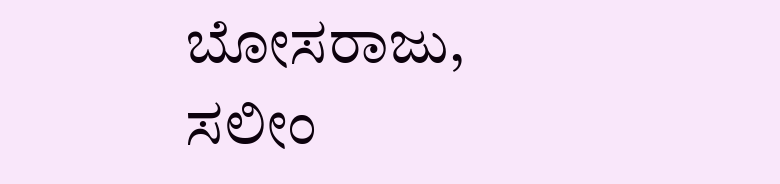ಬೋಸರಾಜು, ಸಲೀಂ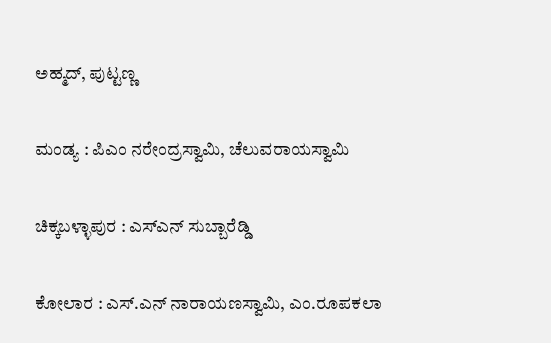ಅಹ್ಮದ್, ಪುಟ್ಟಣ್ಣ

ಮಂಡ್ಯ : ಪಿಎಂ ನರೇಂದ್ರಸ್ವಾಮಿ, ಚೆಲುವರಾಯಸ್ವಾಮಿ

ಚಿಕ್ಕಬಳ್ಳಾಪುರ : ಎಸ್ಎನ್ ಸುಬ್ಬಾರೆಡ್ಡಿ

ಕೋಲಾರ : ಎಸ್‌.ಎನ್ ನಾರಾಯಣಸ್ವಾಮಿ, ಎಂ.ರೂಪಕಲಾ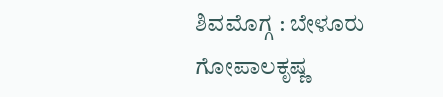ಶಿವಮೊಗ್ಗ : ಬೇಳೂರು ಗೋಪಾಲಕೃಷ್ಣ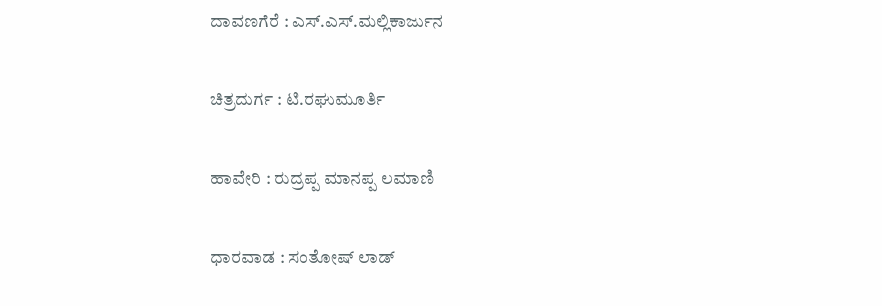ದಾವಣಗೆರೆ : ಎಸ್‌.ಎಸ್‌.ಮಲ್ಲಿಕಾರ್ಜುನ

ಚಿತ್ರದುರ್ಗ : ಟಿ.ರಘುಮೂರ್ತಿ

ಹಾವೇರಿ : ರುದ್ರಪ್ಪ ಮಾನಪ್ಪ ಲಮಾಣಿ

ಧಾರವಾಡ : ಸಂತೋಷ್ ಲಾಡ್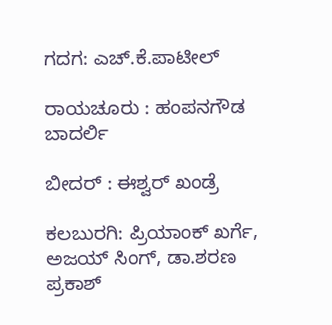ಗದಗ: ಎಚ್.ಕೆ.ಪಾಟೀಲ್

ರಾಯಚೂರು : ಹಂಪನಗೌಡ ಬಾದರ್ಲಿ

ಬೀದರ್ : ಈಶ್ವರ್ ಖಂಡ್ರೆ

ಕಲಬುರಗಿ: ಪ್ರಿಯಾಂಕ್ ಖರ್ಗೆ, ಅಜಯ್ ಸಿಂಗ್, ಡಾ.ಶರಣ ಪ್ರಕಾಶ್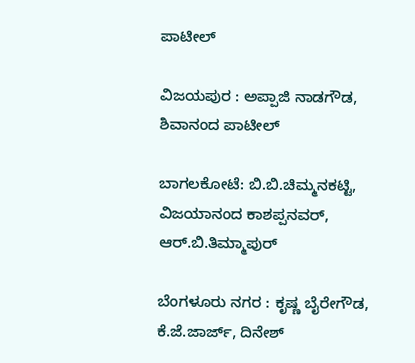ಪಾಟೀಲ್

ವಿಜಯಪುರ : ಅಪ್ಪಾಜಿ ನಾಡಗೌಡ, ಶಿವಾನಂದ ಪಾಟೀಲ್

ಬಾಗಲಕೋಟೆ: ಬಿ.ಬಿ.ಚಿಮ್ಮನಕಟ್ಟಿ, ವಿಜಯಾನಂದ ಕಾಶಪ್ಪನವರ್, ಆರ್.ಬಿ.ತಿಮ್ಮಾಪುರ್

ಬೆಂಗಳೂರು ನಗರ : ಕೃಷ್ಣ ಬೈರೇಗೌಡ, ಕೆ.ಜೆ.ಜಾರ್ಜ್, ದಿನೇಶ್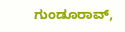ಗುಂಡೂರಾವ್,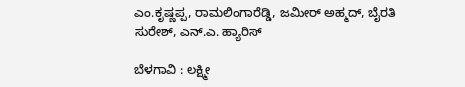ಎಂ.ಕೃಷ್ಣಪ್ಪ, ರಾಮಲಿಂಗಾರೆಡ್ಡಿ, ಜಮೀರ್ ಅಹ್ಮದ್, ಬೈರತಿ ಸುರೇಶ್, ಎನ್‌.ಎ. ಹ್ಯಾರಿಸ್

ಬೆಳಗಾವಿ : ಲಕ್ಷ್ಮೀ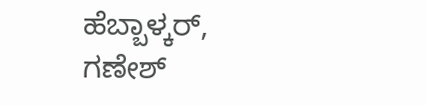ಹೆಬ್ಬಾಳ್ಕರ್, ಗಣೇಶ್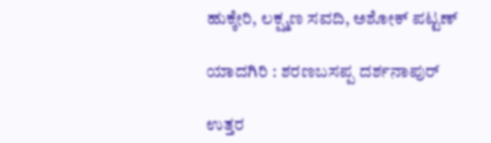ಹುಕ್ಕೇರಿ, ಲಕ್ಷ್ಮಣ ಸವದಿ, ಅಶೋಕ್ ಪಟ್ಟಣ್

ಯಾದಗಿರಿ : ಶರಣಬಸಪ್ಪ ದರ್ಶನಾಪುರ್

ಉತ್ತರ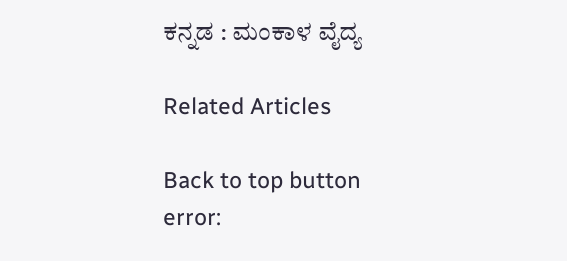ಕನ್ನಡ : ಮಂಕಾಳ ವೈದ್ಯ

Related Articles

Back to top button
error: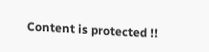Content is protected !!